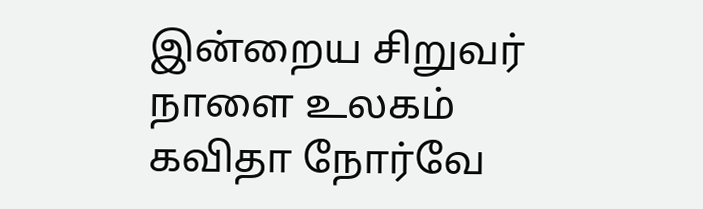இன்றைய சிறுவர் நாளை உலகம்
கவிதா நோர்வே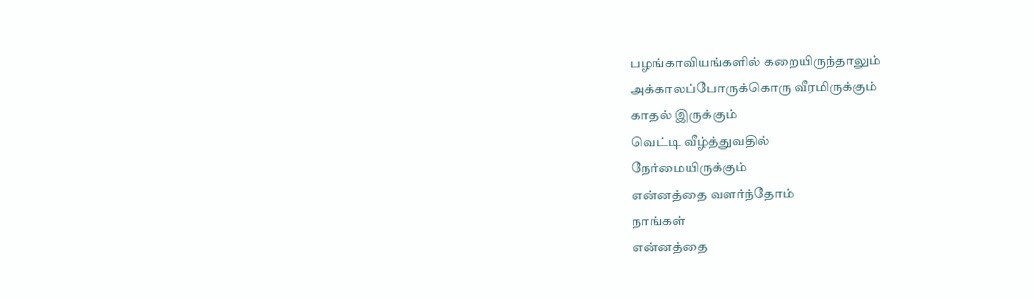பழங்காவியங்களில் கறையிருந்தாலும்
அக்காலப்போருக்கொரு வீரமிருக்கும்
காதல் இருக்கும்
வெட்டி வீழ்த்துவதில்
நேர்மையிருக்கும்
என்னத்தை வளர்ந்தோம்
நாங்கள்
என்னத்தை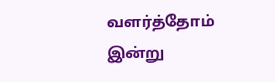வளர்த்தோம்
இன்று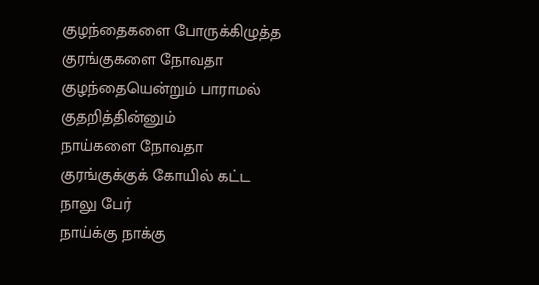குழந்தைகளை போருக்கிழுத்த
குரங்குகளை நோவதா
குழந்தையென்றும் பாராமல்
குதறித்தின்னும்
நாய்களை நோவதா
குரங்குக்குக் கோயில் கட்ட
நாலு பேர்
நாய்க்கு நாக்கு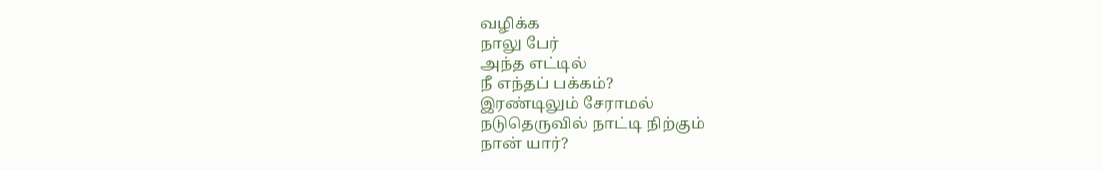வழிக்க
நாலு பேர்
அந்த எட்டில்
நீ எந்தப் பக்கம்?
இரண்டிலும் சேராமல்
நடுதெருவில் நாட்டி நிற்கும்
நான் யார்?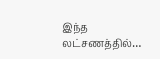இந்த லட்சணத்தில்…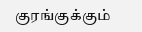குரங்குக்கும்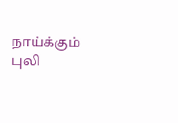நாய்க்கும்
புலி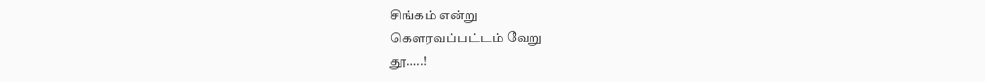சிங்கம் என்று
கௌரவப்பட்டம் வேறு
தூ…..!